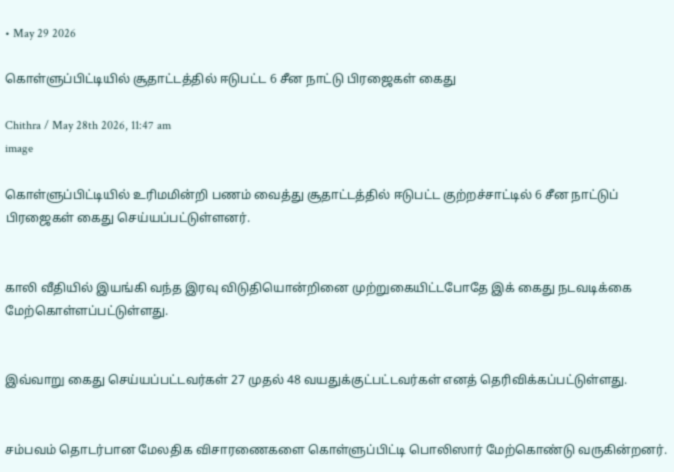• May 29 2026

கொள்ளுப்பிட்டியில் சூதாட்டத்தில் ஈடுபட்ட 6 சீன நாட்டு பிரஜைகள் கைது

Chithra / May 28th 2026, 11:47 am
image

கொள்ளுப்பிட்டியில் உரிமமின்றி பணம் வைத்து சூதாட்டத்தில் ஈடுபட்ட குற்றச்சாட்டில் 6 சீன நாட்டுப் பிரஜைகள் கைது செய்யப்பட்டுள்ளனர்.


காலி வீதியில் இயங்கி வந்த இரவு விடுதியொன்றினை முற்றுகையிட்டபோதே இக் கைது நடவடிக்கை மேற்கொள்ளப்பட்டுள்ளது.


இவ்வாறு கைது செய்யப்பட்டவர்கள் 27 முதல் 48 வயதுக்குட்பட்டவர்கள் எனத் தெரிவிக்கப்பட்டுள்ளது.


சம்பவம் தொடர்பான மேலதிக விசாரணைகளை கொள்ளுப்பிட்டி பொலிஸார் மேற்கொண்டு வருகின்றனர்.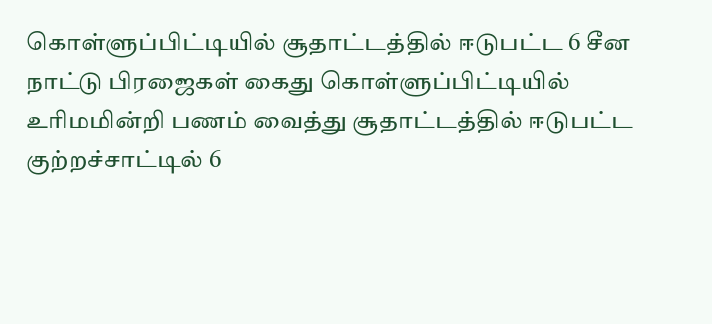கொள்ளுப்பிட்டியில் சூதாட்டத்தில் ஈடுபட்ட 6 சீன நாட்டு பிரஜைகள் கைது கொள்ளுப்பிட்டியில் உரிமமின்றி பணம் வைத்து சூதாட்டத்தில் ஈடுபட்ட குற்றச்சாட்டில் 6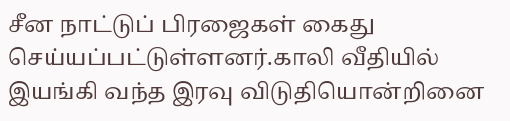சீன நாட்டுப் பிரஜைகள் கைது செய்யப்பட்டுள்ளனர்.காலி வீதியில் இயங்கி வந்த இரவு விடுதியொன்றினை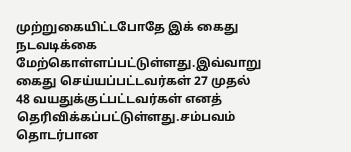முற்றுகையிட்டபோதே இக் கைது நடவடிக்கை மேற்கொள்ளப்பட்டுள்ளது.இவ்வாறு கைது செய்யப்பட்டவர்கள் 27 முதல் 48 வயதுக்குட்பட்டவர்கள் எனத் தெரிவிக்கப்பட்டுள்ளது.சம்பவம் தொடர்பான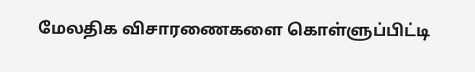மேலதிக விசாரணைகளை கொள்ளுப்பிட்டி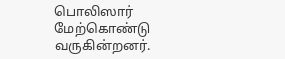பொலிஸார் மேற்கொண்டு வருகின்றனர்.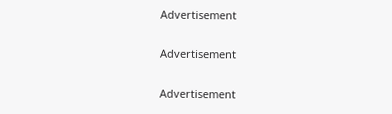Advertisement

Advertisement

Advertisement